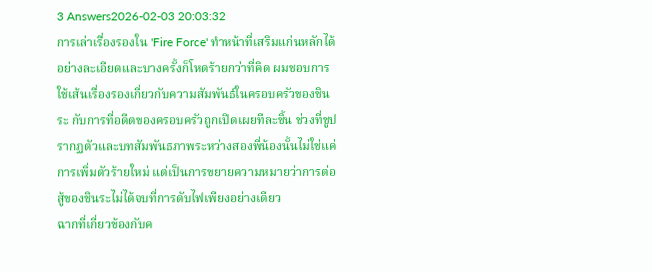3 Answers2026-02-03 20:03:32
การเล่าเรื่องรองใน 'Fire Force' ทำหน้าที่เสริมแก่นหลักได้อย่างละเอียดและบางครั้งก็โหดร้ายกว่าที่คิด ผมชอบการใช้เส้นเรื่องรองเกี่ยวกับความสัมพันธ์ในครอบครัวของชินระ กับการที่อดีตของครอบครัวถูกเปิดเผยทีละชิ้น ช่วงที่ชูปรากฏตัวและบทสัมพันธภาพระหว่างสองพี่น้องนั้นไม่ใช่แค่การเพิ่มตัวร้ายใหม่ แต่เป็นการขยายความหมายว่าการต่อสู้ของชินระไม่ได้จบที่การดับไฟเพียงอย่างเดียว
ฉากที่เกี่ยวข้องกับค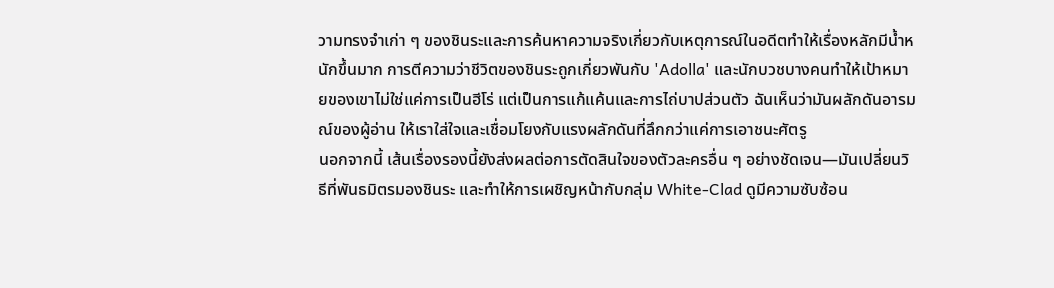วามทรงจำเก่า ๆ ของชินระและการค้นหาความจริงเกี่ยวกับเหตุการณ์ในอดีตทำให้เรื่องหลักมีน้ำหนักขึ้นมาก การตีความว่าชีวิตของชินระถูกเกี่ยวพันกับ 'Adolla' และนักบวชบางคนทำให้เป้าหมายของเขาไม่ใช่แค่การเป็นฮีโร่ แต่เป็นการแก้แค้นและการไถ่บาปส่วนตัว ฉันเห็นว่ามันผลักดันอารมณ์ของผู้อ่าน ให้เราใส่ใจและเชื่อมโยงกับแรงผลักดันที่ลึกกว่าแค่การเอาชนะศัตรู
นอกจากนี้ เส้นเรื่องรองนี้ยังส่งผลต่อการตัดสินใจของตัวละครอื่น ๆ อย่างชัดเจน—มันเปลี่ยนวิธีที่พันธมิตรมองชินระ และทำให้การเผชิญหน้ากับกลุ่ม White-Clad ดูมีความซับซ้อน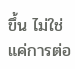ขึ้น ไม่ใช่แค่การต่อ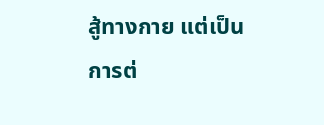สู้ทางกาย แต่เป็นการต่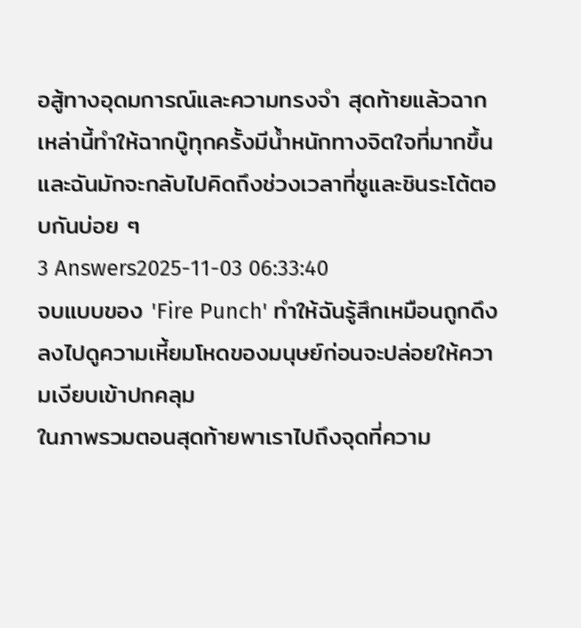อสู้ทางอุดมการณ์และความทรงจำ สุดท้ายแล้วฉากเหล่านี้ทำให้ฉากบู๊ทุกครั้งมีน้ำหนักทางจิตใจที่มากขึ้น และฉันมักจะกลับไปคิดถึงช่วงเวลาที่ชูและชินระโต้ตอบกันบ่อย ๆ
3 Answers2025-11-03 06:33:40
จบแบบของ 'Fire Punch' ทำให้ฉันรู้สึกเหมือนถูกดึงลงไปดูความเหี้ยมโหดของมนุษย์ก่อนจะปล่อยให้ความเงียบเข้าปกคลุม
ในภาพรวมตอนสุดท้ายพาเราไปถึงจุดที่ความ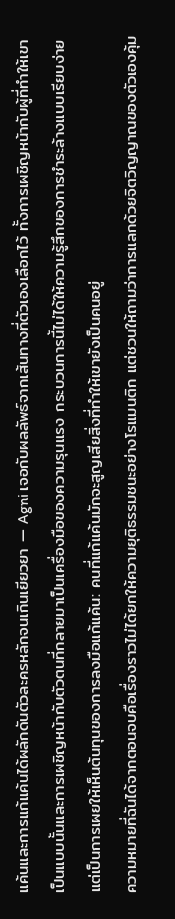แค้นและการแก้แค้นได้ผลักดันตัวละครหลักจนเกินเยียวยา — Agni เจอกับผลลัพธ์จากเส้นทางที่ตัวเองเลือกไว้ ทั้งการเผชิญหน้ากับผู้ที่ทำให้เขาเป็นแบบนั้นและการเผชิญหน้ากับตัวตนที่กลายมาเป็นเครื่องมือของความรุนแรง กระบวนการนี้ไม่ได้ให้ความรู้สึกของการชำระล้างแบบเรียบง่าย แต่เป็นการเผยให้เห็นต้นทุนของการลงมือแก้แค้น: คนที่แก้แค้นมักจะสูญเสียสิ่งที่ทำให้เขายังเป็นคนอยู่
ความหมายที่ฉันได้จากตอนจบคือเรื่องราวไม่ได้ยกให้ความยุติธรรมชนะอย่างโรแมนติก แต่ชวนให้ถามว่าการแลกด้วยจิตวิญญาณของตัวเองคุ้ม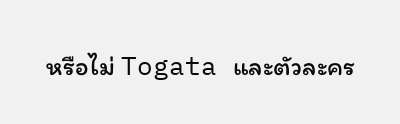หรือไม่ Togata และตัวละคร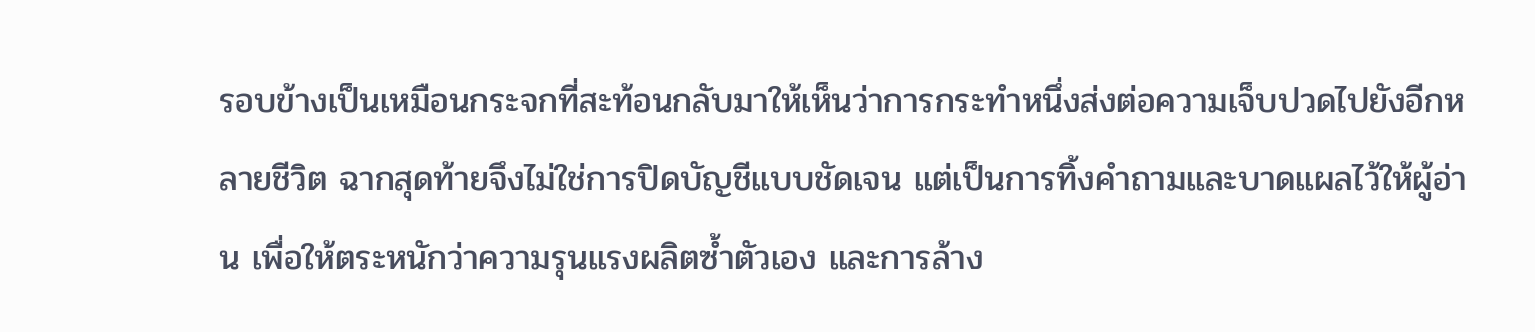รอบข้างเป็นเหมือนกระจกที่สะท้อนกลับมาให้เห็นว่าการกระทำหนึ่งส่งต่อความเจ็บปวดไปยังอีกหลายชีวิต ฉากสุดท้ายจึงไม่ใช่การปิดบัญชีแบบชัดเจน แต่เป็นการทิ้งคำถามและบาดแผลไว้ให้ผู้อ่าน เพื่อให้ตระหนักว่าความรุนแรงผลิตซ้ำตัวเอง และการล้าง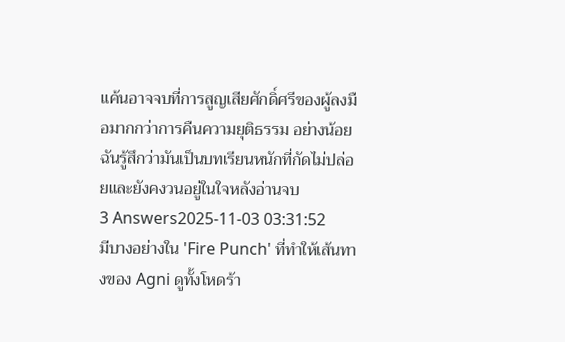แค้นอาจจบที่การสูญเสียศักดิ์ศรีของผู้ลงมือมากกว่าการคืนความยุติธรรม อย่างน้อยฉันรู้สึกว่ามันเป็นบทเรียนหนักที่กัดไม่ปล่อยและยังคงวนอยู่ในใจหลังอ่านจบ
3 Answers2025-11-03 03:31:52
มีบางอย่างใน 'Fire Punch' ที่ทำให้เส้นทางของ Agni ดูทั้งโหดร้า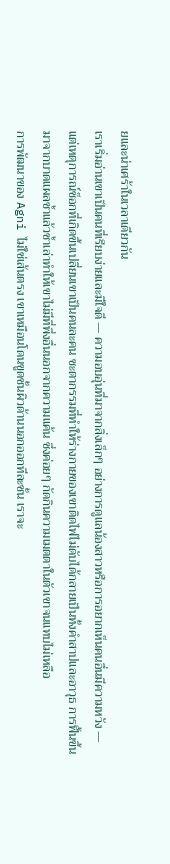ยและน่าเศร้าในเวลาเดียวกัน
เราเริ่มอ่านเขาเป็นคนที่เรียบง่ายและมีใจดี — ความอบอุ่นที่มาจากสิ่งเล็กๆ อย่างการดูแลน้องสาวหรือการอยากเห็นคนอื่นมีความหวัง — แต่เหตุการณ์ช็อกที่เกิดขึ้นเปลี่ยนเขาเป็นคนละคน ชะตากรรมที่ทำให้ร่างกายของเขาติดไฟไม่ดับได้กลายเป็นทั้งคำสาปและอาวุธ การฟื้นขึ้นมาจากบาดแผลซ้ำแล้วซ้ำเล่าทำให้เขาไม่มีที่พึ่งอื่นนอกจากความแค้น ซึ่งค่อยๆ กัดกินความเมตตาในตัวเขาจนแทบไม่เหลือ
การพัฒนาของ Agni ไม่ใช่เส้นตรง เขาเหมือนโดนขูดชั้นผิวด้านนอกออกทีละชั้น เราจะ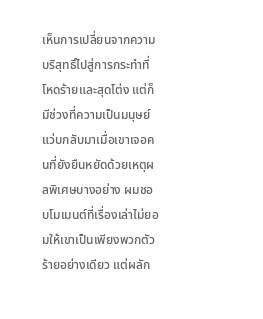เห็นการเปลี่ยนจากความบริสุทธิ์ไปสู่การกระทำที่โหดร้ายและสุดโต่ง แต่ก็มีช่วงที่ความเป็นมนุษย์แว่บกลับมาเมื่อเขาเจอคนที่ยังยืนหยัดด้วยเหตุผลพิเศษบางอย่าง ผมชอบโมเมนต์ที่เรื่องเล่าไม่ยอมให้เขาเป็นเพียงพวกตัวร้ายอย่างเดียว แต่ผลัก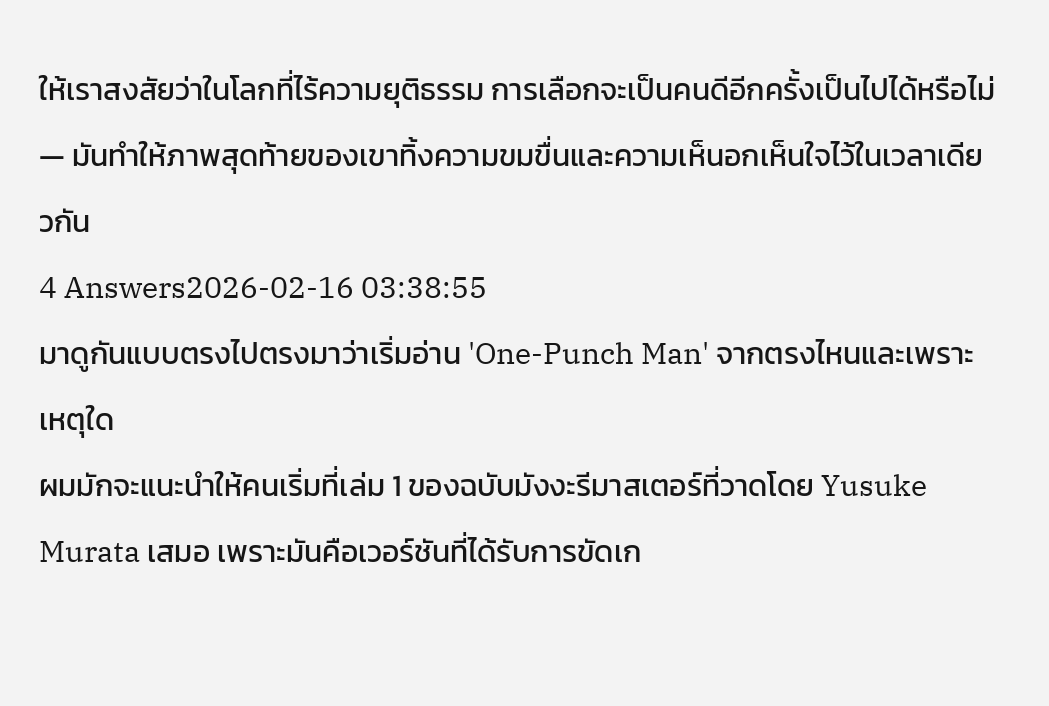ให้เราสงสัยว่าในโลกที่ไร้ความยุติธรรม การเลือกจะเป็นคนดีอีกครั้งเป็นไปได้หรือไม่ — มันทำให้ภาพสุดท้ายของเขาทิ้งความขมขื่นและความเห็นอกเห็นใจไว้ในเวลาเดียวกัน
4 Answers2026-02-16 03:38:55
มาดูกันแบบตรงไปตรงมาว่าเริ่มอ่าน 'One-Punch Man' จากตรงไหนและเพราะเหตุใด
ผมมักจะแนะนำให้คนเริ่มที่เล่ม 1 ของฉบับมังงะรีมาสเตอร์ที่วาดโดย Yusuke Murata เสมอ เพราะมันคือเวอร์ชันที่ได้รับการขัดเก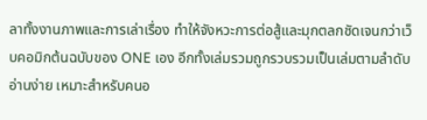ลาทั้งงานภาพและการเล่าเรื่อง ทำให้จังหวะการต่อสู้และมุกตลกชัดเจนกว่าเว็บคอมิกต้นฉบับของ ONE เอง อีกทั้งเล่มรวมถูกรวบรวมเป็นเล่มตามลำดับอ่านง่าย เหมาะสำหรับคนอ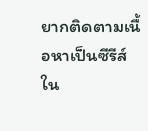ยากติดตามเนื้อหาเป็นซีรีส์
ใน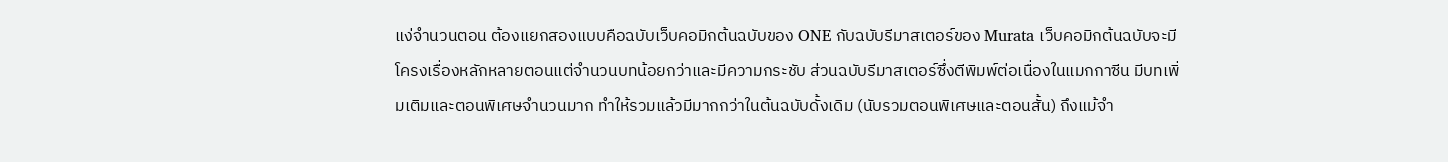แง่จำนวนตอน ต้องแยกสองแบบคือฉบับเว็บคอมิกต้นฉบับของ ONE กับฉบับรีมาสเตอร์ของ Murata เว็บคอมิกต้นฉบับจะมีโครงเรื่องหลักหลายตอนแต่จำนวนบทน้อยกว่าและมีความกระชับ ส่วนฉบับรีมาสเตอร์ซึ่งตีพิมพ์ต่อเนื่องในแมกกาซีน มีบทเพิ่มเติมและตอนพิเศษจำนวนมาก ทำให้รวมแล้วมีมากกว่าในต้นฉบับดั้งเดิม (นับรวมตอนพิเศษและตอนสั้น) ถึงแม้จำ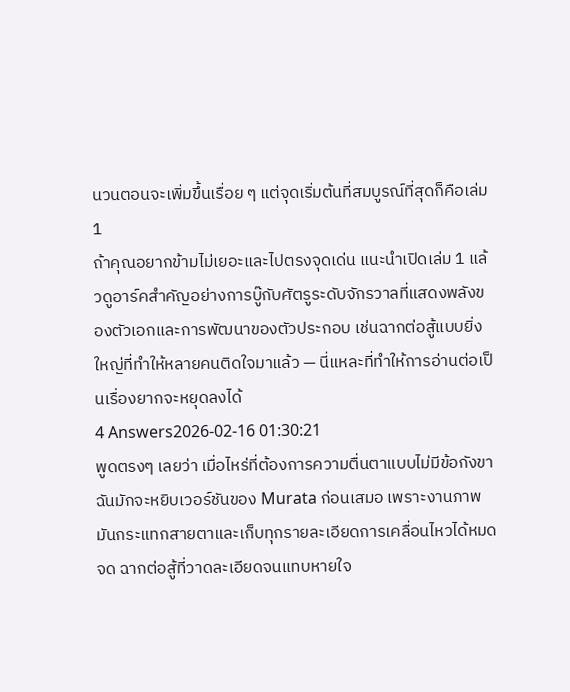นวนตอนจะเพิ่มขึ้นเรื่อย ๆ แต่จุดเริ่มต้นที่สมบูรณ์ที่สุดก็คือเล่ม 1
ถ้าคุณอยากข้ามไม่เยอะและไปตรงจุดเด่น แนะนำเปิดเล่ม 1 แล้วดูอาร์คสำคัญอย่างการบู๊กับศัตรูระดับจักรวาลที่แสดงพลังของตัวเอกและการพัฒนาของตัวประกอบ เช่นฉากต่อสู้แบบยิ่งใหญ่ที่ทำให้หลายคนติดใจมาแล้ว — นี่แหละที่ทำให้การอ่านต่อเป็นเรื่องยากจะหยุดลงได้
4 Answers2026-02-16 01:30:21
พูดตรงๆ เลยว่า เมื่อไหร่ที่ต้องการความตื่นตาแบบไม่มีข้อกังขา ฉันมักจะหยิบเวอร์ชันของ Murata ก่อนเสมอ เพราะงานภาพมันกระแทกสายตาและเก็บทุกรายละเอียดการเคลื่อนไหวได้หมดจด ฉากต่อสู้ที่วาดละเอียดจนแทบหายใจ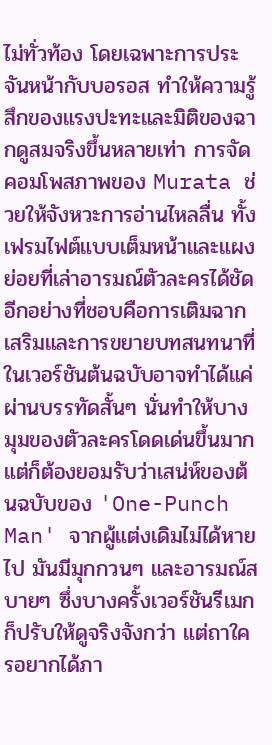ไม่ทั่วท้อง โดยเฉพาะการประจันหน้ากับบอรอส ทำให้ความรู้สึกของแรงปะทะและมิติของฉากดูสมจริงขึ้นหลายเท่า การจัดคอมโพสภาพของ Murata ช่วยให้จังหวะการอ่านไหลลื่น ทั้งเฟรมไฟต์แบบเต็มหน้าและแผงย่อยที่เล่าอารมณ์ตัวละครได้ชัด
อีกอย่างที่ชอบคือการเติมฉากเสริมและการขยายบทสนทนาที่ในเวอร์ชันต้นฉบับอาจทำได้แค่ผ่านบรรทัดสั้นๆ นั่นทำให้บางมุมของตัวละครโดดเด่นขึ้นมาก แต่ก็ต้องยอมรับว่าเสน่ห์ของต้นฉบับของ 'One-Punch Man' จากผู้แต่งเดิมไม่ได้หายไป มันมีมุกกวนๆ และอารมณ์สบายๆ ซึ่งบางครั้งเวอร์ชันรีเมกก็ปรับให้ดูจริงจังกว่า แต่ถาใครอยากได้ภา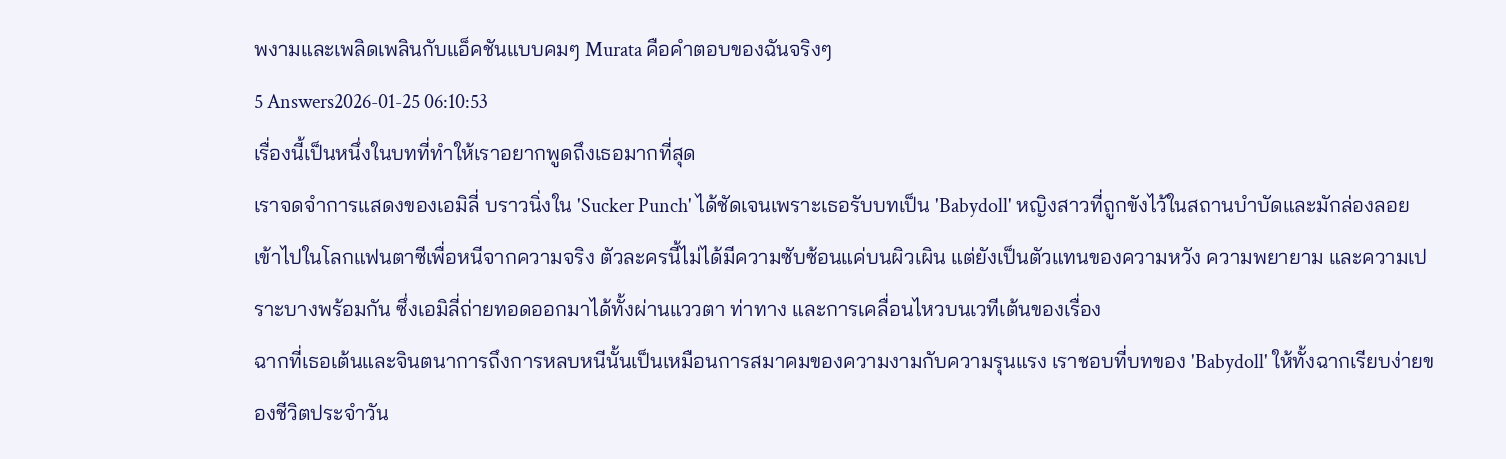พงามและเพลิดเพลินกับแอ็คชันแบบคมๆ Murata คือคำตอบของฉันจริงๆ
5 Answers2026-01-25 06:10:53
เรื่องนี้เป็นหนึ่งในบทที่ทำให้เราอยากพูดถึงเธอมากที่สุด
เราจดจำการแสดงของเอมิลี่ บราวนิ่งใน 'Sucker Punch' ได้ชัดเจนเพราะเธอรับบทเป็น 'Babydoll' หญิงสาวที่ถูกขังไว้ในสถานบำบัดและมักล่องลอยเข้าไปในโลกแฟนตาซีเพื่อหนีจากความจริง ตัวละครนี้ไม่ได้มีความซับซ้อนแค่บนผิวเผิน แต่ยังเป็นตัวแทนของความหวัง ความพยายาม และความเปราะบางพร้อมกัน ซึ่งเอมิลี่ถ่ายทอดออกมาได้ทั้งผ่านแววตา ท่าทาง และการเคลื่อนไหวบนเวทีเต้นของเรื่อง
ฉากที่เธอเต้นและจินตนาการถึงการหลบหนีนั้นเป็นเหมือนการสมาคมของความงามกับความรุนแรง เราชอบที่บทของ 'Babydoll' ให้ทั้งฉากเรียบง่ายของชีวิตประจำวัน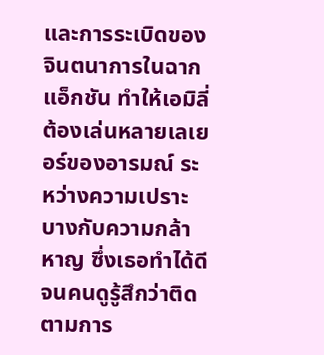และการระเบิดของจินตนาการในฉากแอ็กชัน ทำให้เอมิลี่ต้องเล่นหลายเลเยอร์ของอารมณ์ ระหว่างความเปราะบางกับความกล้าหาญ ซึ่งเธอทำได้ดีจนคนดูรู้สึกว่าติดตามการ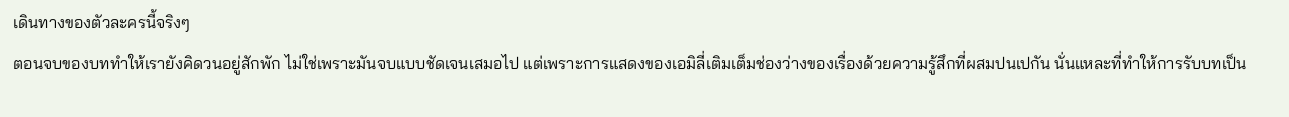เดินทางของตัวละครนี้จริงๆ
ตอนจบของบททำให้เรายังคิดวนอยู่สักพัก ไม่ใช่เพราะมันจบแบบชัดเจนเสมอไป แต่เพราะการแสดงของเอมิลี่เติมเต็มช่องว่างของเรื่องด้วยความรู้สึกที่ผสมปนเปกัน นั่นแหละที่ทำให้การรับบทเป็น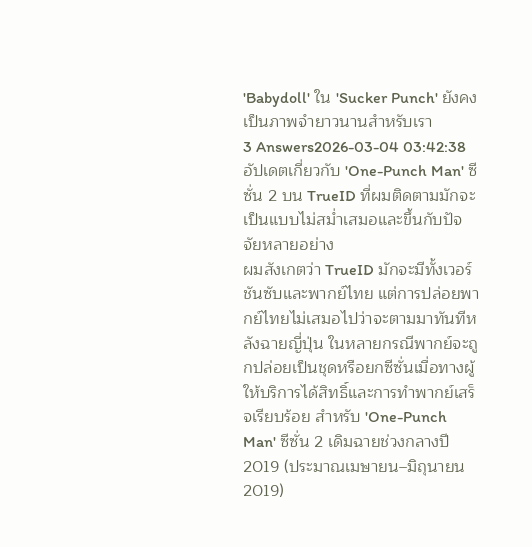'Babydoll' ใน 'Sucker Punch' ยังคงเป็นภาพจำยาวนานสำหรับเรา
3 Answers2026-03-04 03:42:38
อัปเดตเกี่ยวกับ 'One-Punch Man' ซีซั่น 2 บน TrueID ที่ผมติดตามมักจะเป็นแบบไม่สม่ำเสมอและขึ้นกับปัจจัยหลายอย่าง
ผมสังเกตว่า TrueID มักจะมีทั้งเวอร์ชันซับและพากย์ไทย แต่การปล่อยพากย์ไทยไม่เสมอไปว่าจะตามมาทันทีหลังฉายญี่ปุ่น ในหลายกรณีพากย์จะถูกปล่อยเป็นชุดหรือยกซีซั่นเมื่อทางผู้ให้บริการได้สิทธิ์และการทำพากย์เสร็จเรียบร้อย สำหรับ 'One-Punch Man' ซีซั่น 2 เดิมฉายช่วงกลางปี 2019 (ประมาณเมษายน–มิถุนายน 2019)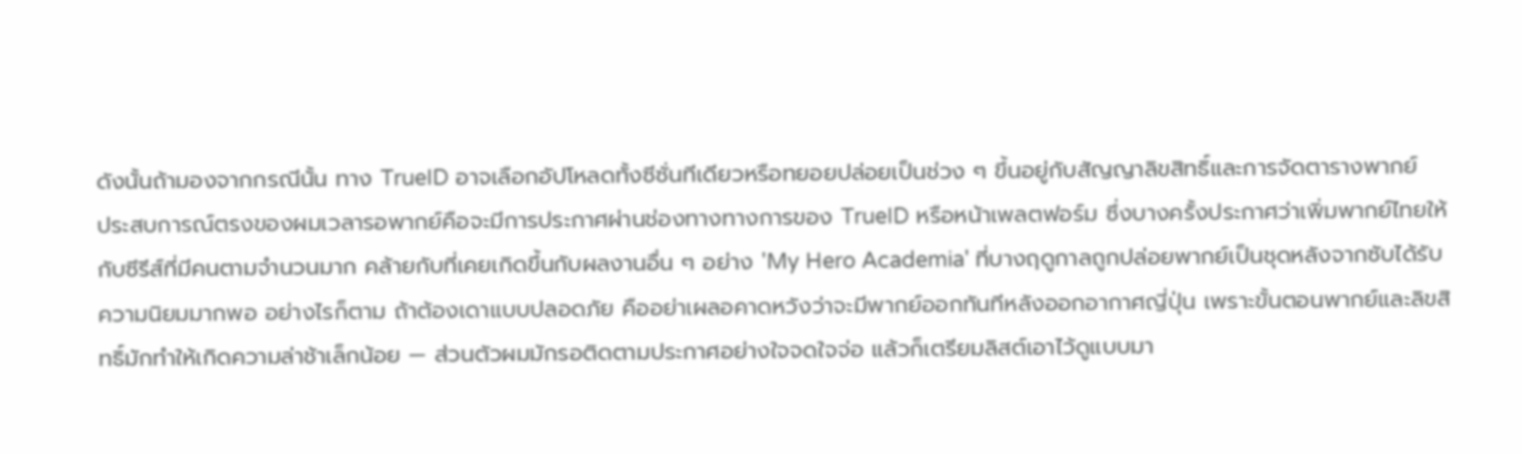ดังนั้นถ้ามองจากกรณีนั้น ทาง TrueID อาจเลือกอัปโหลดทั้งซีซั่นทีเดียวหรือทยอยปล่อยเป็นช่วง ๆ ขึ้นอยู่กับสัญญาลิขสิทธิ์และการจัดตารางพากย์
ประสบการณ์ตรงของผมเวลารอพากย์คือจะมีการประกาศผ่านช่องทางทางการของ TrueID หรือหน้าเพลตฟอร์ม ซึ่งบางครั้งประกาศว่าเพิ่มพากย์ไทยให้กับซีรีส์ที่มีคนตามจำนวนมาก คล้ายกับที่เคยเกิดขึ้นกับผลงานอื่น ๆ อย่าง 'My Hero Academia' ที่บางฤดูกาลถูกปล่อยพากย์เป็นชุดหลังจากซับได้รับความนิยมมากพอ อย่างไรก็ตาม ถ้าต้องเดาแบบปลอดภัย คืออย่าเผลอคาดหวังว่าจะมีพากย์ออกทันทีหลังออกอากาศญี่ปุ่น เพราะขั้นตอนพากย์และลิขสิทธิ์มักทำให้เกิดความล่าช้าเล็กน้อย — ส่วนตัวผมมักรอติดตามประกาศอย่างใจจดใจจ่อ แล้วก็เตรียมลิสต์เอาไว้ดูแบบมา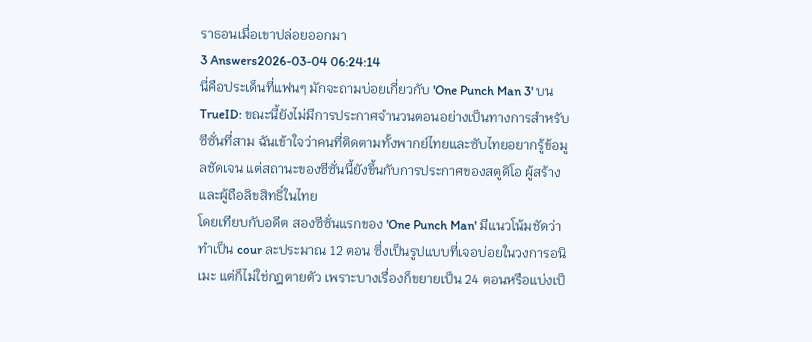ราธอนเมื่อเขาปล่อยออกมา
3 Answers2026-03-04 06:24:14
นี่คือประเด็นที่แฟนๆ มักจะถามบ่อยเกี่ยวกับ 'One Punch Man 3' บน TrueID: ขณะนี้ยังไม่มีการประกาศจำนวนตอนอย่างเป็นทางการสำหรับซีซั่นที่สาม ฉันเข้าใจว่าคนที่ติดตามทั้งพากย์ไทยและซับไทยอยากรู้ข้อมูลชัดเจน แต่สถานะของซีซั่นนี้ยังขึ้นกับการประกาศของสตูดิโอ ผู้สร้าง และผู้ถือลิขสิทธิ์ในไทย
โดยเทียบกับอดีต สองซีซั่นแรกของ 'One Punch Man' มีแนวโน้มชัดว่าทำเป็น cour ละประมาณ 12 ตอน ซึ่งเป็นรูปแบบที่เจอบ่อยในวงการอนิเมะ แต่ก็ไม่ใช่กฎตายตัว เพราะบางเรื่องก็ขยายเป็น 24 ตอนหรือแบ่งเป็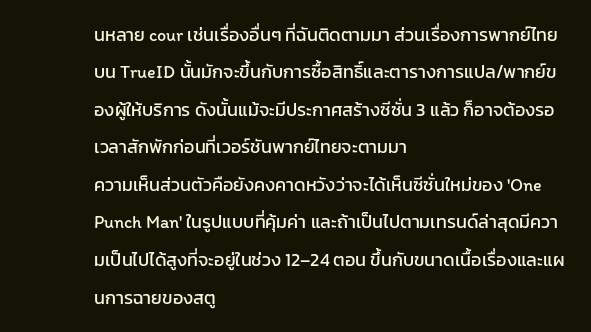นหลาย cour เช่นเรื่องอื่นๆ ที่ฉันติดตามมา ส่วนเรื่องการพากย์ไทยบน TrueID นั้นมักจะขึ้นกับการซื้อสิทธิ์และตารางการแปล/พากย์ของผู้ให้บริการ ดังนั้นแม้จะมีประกาศสร้างซีซั่น 3 แล้ว ก็อาจต้องรอเวลาสักพักก่อนที่เวอร์ชันพากย์ไทยจะตามมา
ความเห็นส่วนตัวคือยังคงคาดหวังว่าจะได้เห็นซีซั่นใหม่ของ 'One Punch Man' ในรูปแบบที่คุ้มค่า และถ้าเป็นไปตามเทรนด์ล่าสุดมีความเป็นไปได้สูงที่จะอยู่ในช่วง 12–24 ตอน ขึ้นกับขนาดเนื้อเรื่องและแผนการฉายของสตู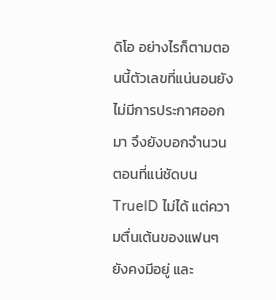ดิโอ อย่างไรก็ตามตอนนี้ตัวเลขที่แน่นอนยังไม่มีการประกาศออกมา จึงยังบอกจำนวนตอนที่แน่ชัดบน TrueID ไม่ได้ แต่ความตื่นเต้นของแฟนๆ ยังคงมีอยู่ และ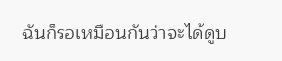ฉันก็รอเหมือนกันว่าจะได้ดูบ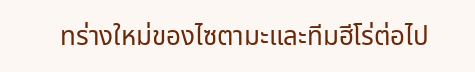ทร่างใหม่ของไซตามะและทีมฮีโร่ต่อไป